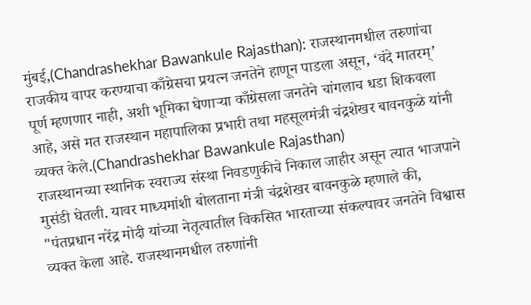मुंबई,(Chandrashekhar Bawankule Rajasthan): राजस्थानमधील तरुणांचा राजकीय वापर करण्याचा काँग्रेसचा प्रयत्न जनतेने हाणून पाडला असून, ‘वंदे मातरम्’ पूर्ण म्हणणार नाही, अशी भूमिका घेणाऱ्या काँग्रेसला जनतेने चांगलाच धडा शिकवला आहे, असे मत राजस्थान महापालिका प्रभारी तथा महसूलमंत्री चंद्रशेखर बावनकुळे यांनी व्यक्त केले.(Chandrashekhar Bawankule Rajasthan)
राजस्थानच्या स्थानिक स्वराज्य संस्था निवडणुकीचे निकाल जाहीर असून त्यात भाजपाने मुसंडी घेतली. यावर माध्यमांशी बोलताना मंत्री चंद्रशेखर बावनकुळे म्हणाले की, "पंतप्रधान नरेंद्र मोदी यांच्या नेतृत्वातील विकसित भारताच्या संकल्पावर जनतेने विश्वास व्यक्त केला आहे. राजस्थानमधील तरुणांनी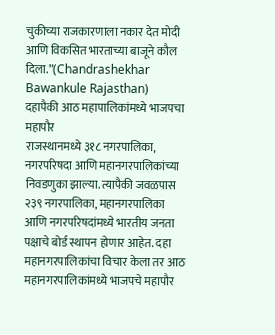चुकीच्या राजकारणाला नकार देत मोदी आणि विकसित भारताच्या बाजूने कौल दिला.”(Chandrashekhar Bawankule Rajasthan)
दहापैकी आठ महापालिकांमध्ये भाजपचा महापौर
राजस्थानमध्ये ३१८ नगरपालिका, नगरपरिषदा आणि महानगरपालिकांच्या निवडणुका झाल्या. त्यापैकी जवळपास २३९ नगरपालिका, महानगरपालिका आणि नगरपरिषदांमध्ये भारतीय जनता पक्षाचे बोर्ड स्थापन होणार आहेत. दहा महानगरपालिकांचा विचार केला तर आठ महानगरपालिकांमध्ये भाजपचे महापौर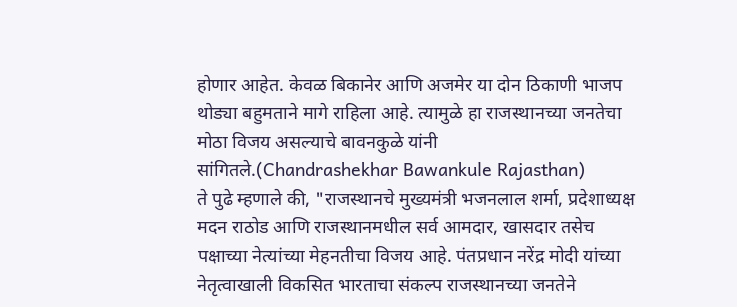होणार आहेत. केवळ बिकानेर आणि अजमेर या दोन ठिकाणी भाजप थोड्या बहुमताने मागे राहिला आहे. त्यामुळे हा राजस्थानच्या जनतेचा मोठा विजय असल्याचे बावनकुळे यांनी सांगितले.(Chandrashekhar Bawankule Rajasthan)
ते पुढे म्हणाले की, "राजस्थानचे मुख्यमंत्री भजनलाल शर्मा, प्रदेशाध्यक्ष मदन राठोड आणि राजस्थानमधील सर्व आमदार, खासदार तसेच पक्षाच्या नेत्यांच्या मेहनतीचा विजय आहे. पंतप्रधान नरेंद्र मोदी यांच्या नेतृत्वाखाली विकसित भारताचा संकल्प राजस्थानच्या जनतेने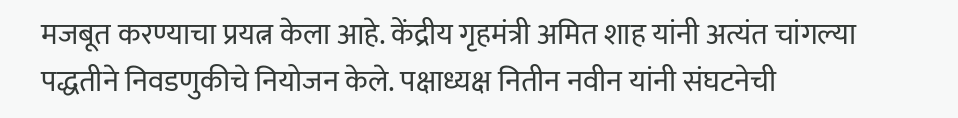मजबूत करण्याचा प्रयत्न केला आहे. केंद्रीय गृहमंत्री अमित शाह यांनी अत्यंत चांगल्या पद्धतीने निवडणुकीचे नियोजन केले. पक्षाध्यक्ष नितीन नवीन यांनी संघटनेची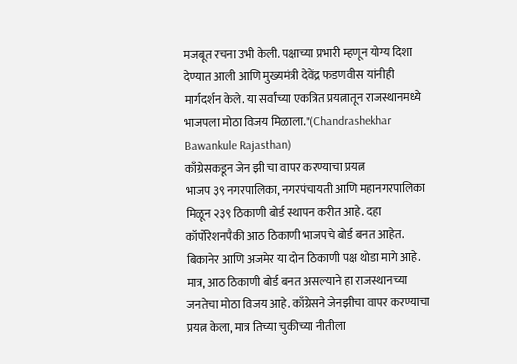मजबूत रचना उभी केली. पक्षाच्या प्रभारी म्हणून योग्य दिशा देण्यात आली आणि मुख्यमंत्री देवेंद्र फडणवीस यांनीही मार्गदर्शन केले. या सर्वांच्या एकत्रित प्रयत्नातून राजस्थानमध्ये भाजपला मोठा विजय मिळाला."(Chandrashekhar Bawankule Rajasthan)
काँग्रेसकडून जेन झी चा वापर करण्याचा प्रयत्न
भाजप ३९ नगरपालिका, नगरपंचायती आणि महानगरपालिका मिळून २३९ ठिकाणी बोर्ड स्थापन करीत आहे. दहा कॉर्पोरेशनपैकी आठ ठिकाणी भाजपचे बोर्ड बनत आहेत. बिकानेर आणि अजमेर या दोन ठिकाणी पक्ष थोडा मागे आहे. मात्र, आठ ठिकाणी बोर्ड बनत असल्याने हा राजस्थानच्या जनतेचा मोठा विजय आहे. काँग्रेसने जेनझीचा वापर करण्याचा प्रयत्न केला, मात्र तिच्या चुकीच्या नीतीला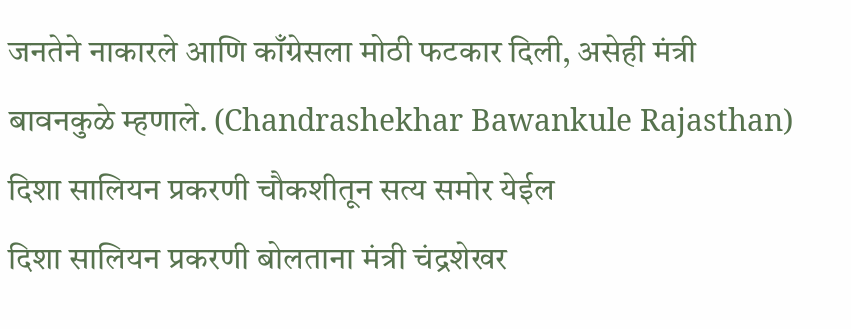जनतेने नाकारले आणि काँग्रेसला मोठी फटकार दिली, असेही मंत्री बावनकुळे म्हणाले. (Chandrashekhar Bawankule Rajasthan)
दिशा सालियन प्रकरणी चौकशीतून सत्य समोर येईल
दिशा सालियन प्रकरणी बोलताना मंत्री चंद्रशेखर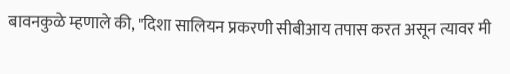बावनकुळे म्हणाले की, "दिशा सालियन प्रकरणी सीबीआय तपास करत असून त्यावर मी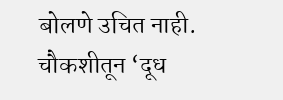बोलणे उचित नाही. चौकशीतून ‘दूध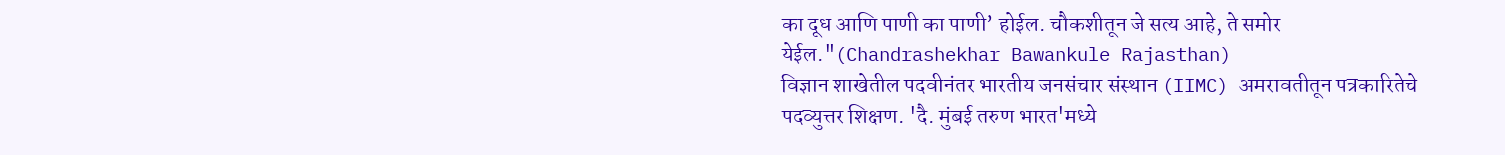का दूध आणि पाणी का पाणी’ होईल. चौकशीतून जे सत्य आहे, ते समोर येईल."(Chandrashekhar Bawankule Rajasthan)
विज्ञान शाखेतील पदवीनंतर भारतीय जनसंचार संस्थान (IIMC) अमरावतीतून पत्रकारितेचे पदव्युत्तर शिक्षण. 'दै. मुंबई तरुण भारत'मध्ये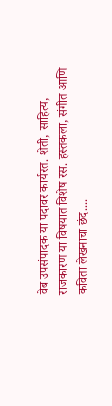वेब उपसंपादक या पदावर कार्यरत. शेती, साहित्य, राजकारण या विषयात विशेष रस. हस्तकला, संगीत आणि कविता लेखनाचा छंद....